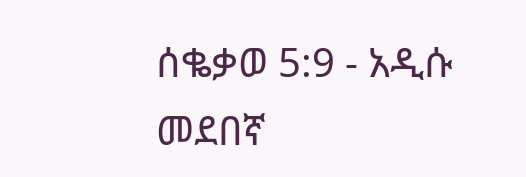ሰቈቃወ 5:9 - አዲሱ መደበኛ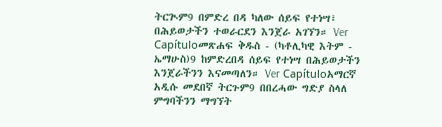ትርጒም9 በምድረ በዳ ካለው ሰይፍ የተነሣ፣ በሕይወታችን ተወራርደን እንጀራ አገኘን። Ver Capítuloመጽሐፍ ቅዱስ - (ካቶሊካዊ እትም - ኤማሁስ)9 ከምድረበዳ ሰይፍ የተነሣ በሕይወታችን እንጀራችንን እናመጣለን። Ver Capítuloአማርኛ አዲሱ መደበኛ ትርጉም9 በበረሓው ግድያ ስላለ ምግባችንን ማግኘት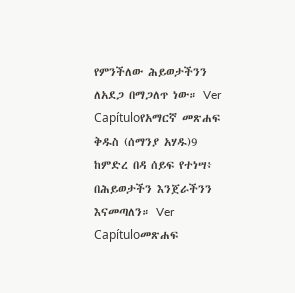የምንችለው ሕይወታችንን ለአደጋ በማጋለጥ ነው። Ver Capítuloየአማርኛ መጽሐፍ ቅዱስ (ሰማንያ አሃዱ)9 ከምድረ በዳ ሰይፍ የተነሣ፥ በሕይወታችን እንጀራችንን እናመጣለን። Ver Capítuloመጽሐፍ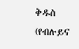ቅዱስ (የብሉይና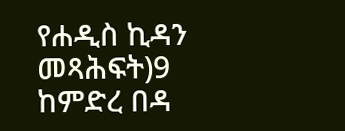የሐዲስ ኪዳን መጻሕፍት)9 ከምድረ በዳ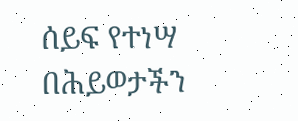ሰይፍ የተነሣ በሕይወታችን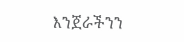እንጀራችንን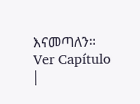እናመጣለን። Ver Capítulo |